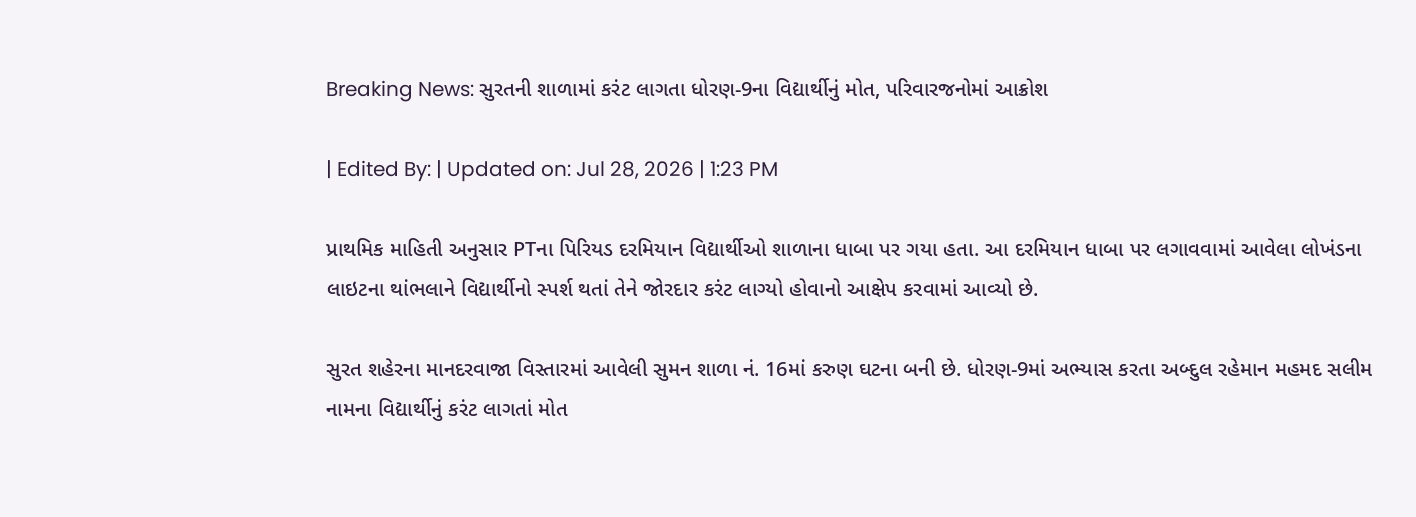Breaking News: સુરતની શાળામાં કરંટ લાગતા ધોરણ-9ના વિદ્યાર્થીનું મોત, પરિવારજનોમાં આક્રોશ

| Edited By: | Updated on: Jul 28, 2026 | 1:23 PM

પ્રાથમિક માહિતી અનુસાર PTના પિરિયડ દરમિયાન વિદ્યાર્થીઓ શાળાના ધાબા પર ગયા હતા. આ દરમિયાન ધાબા પર લગાવવામાં આવેલા લોખંડના લાઇટના થાંભલાને વિદ્યાર્થીનો સ્પર્શ થતાં તેને જોરદાર કરંટ લાગ્યો હોવાનો આક્ષેપ કરવામાં આવ્યો છે.

સુરત શહેરના માનદરવાજા વિસ્તારમાં આવેલી સુમન શાળા નં. 16માં કરુણ ઘટના બની છે. ધોરણ-9માં અભ્યાસ કરતા અબ્દુલ રહેમાન મહમદ સલીમ નામના વિદ્યાર્થીનું કરંટ લાગતાં મોત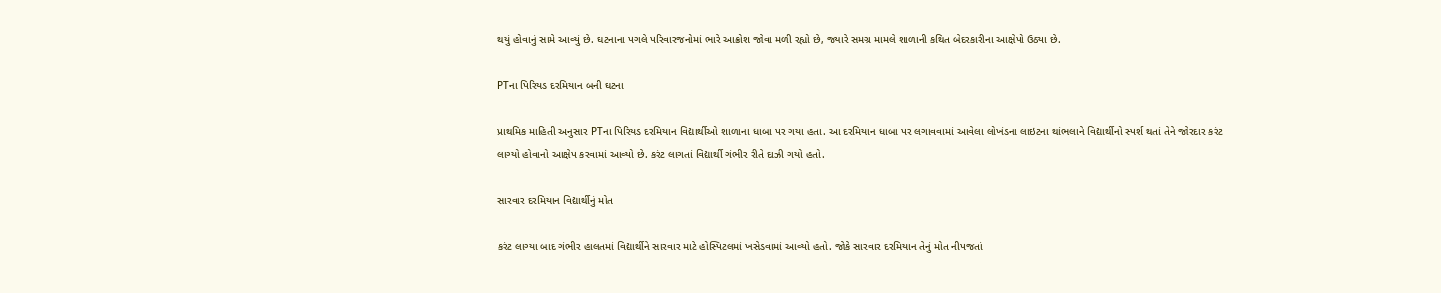થયું હોવાનું સામે આવ્યું છે. ઘટનાના પગલે પરિવારજનોમાં ભારે આક્રોશ જોવા મળી રહ્યો છે, જ્યારે સમગ્ર મામલે શાળાની કથિત બેદરકારીના આક્ષેપો ઉઠ્યા છે.

PTના પિરિયડ દરમિયાન બની ઘટના

પ્રાથમિક માહિતી અનુસાર PTના પિરિયડ દરમિયાન વિદ્યાર્થીઓ શાળાના ધાબા પર ગયા હતા. આ દરમિયાન ધાબા પર લગાવવામાં આવેલા લોખંડના લાઇટના થાંભલાને વિદ્યાર્થીનો સ્પર્શ થતાં તેને જોરદાર કરંટ લાગ્યો હોવાનો આક્ષેપ કરવામાં આવ્યો છે. કરંટ લાગતાં વિદ્યાર્થી ગંભીર રીતે દાઝી ગયો હતો.

સારવાર દરમિયાન વિદ્યાર્થીનું મોત

કરંટ લાગ્યા બાદ ગંભીર હાલતમાં વિદ્યાર્થીને સારવાર માટે હોસ્પિટલમાં ખસેડવામાં આવ્યો હતો. જોકે સારવાર દરમિયાન તેનું મોત નીપજતાં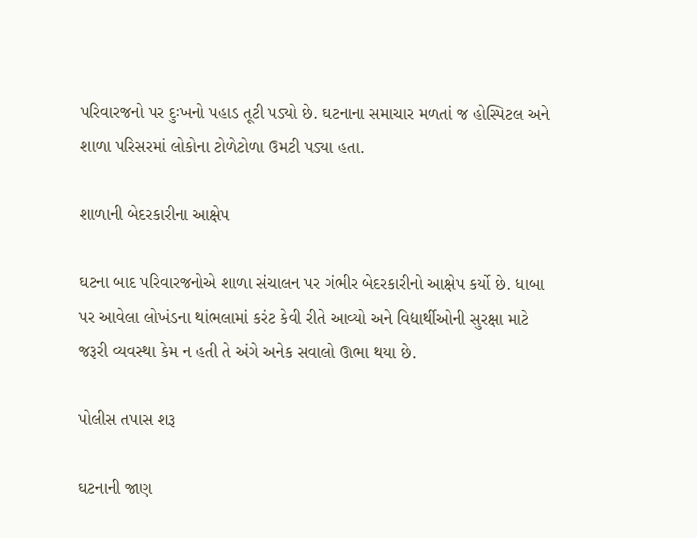પરિવારજનો પર દુઃખનો પહાડ તૂટી પડ્યો છે. ઘટનાના સમાચાર મળતાં જ હોસ્પિટલ અને શાળા પરિસરમાં લોકોના ટોળેટોળા ઉમટી પડ્યા હતા.

શાળાની બેદરકારીના આક્ષેપ

ઘટના બાદ પરિવારજનોએ શાળા સંચાલન પર ગંભીર બેદરકારીનો આક્ષેપ કર્યો છે. ધાબા પર આવેલા લોખંડના થાંભલામાં કરંટ કેવી રીતે આવ્યો અને વિદ્યાર્થીઓની સુરક્ષા માટે જરૂરી વ્યવસ્થા કેમ ન હતી તે અંગે અનેક સવાલો ઊભા થયા છે.

પોલીસ તપાસ શરૂ

ઘટનાની જાણ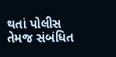થતાં પોલીસ તેમજ સંબંધિત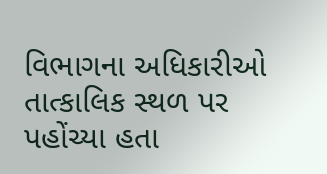વિભાગના અધિકારીઓ તાત્કાલિક સ્થળ પર પહોંચ્યા હતા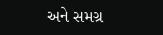અને સમગ્ર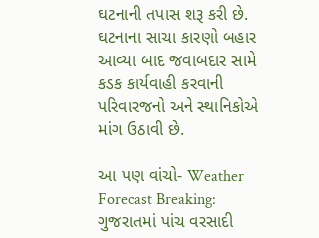ઘટનાની તપાસ શરૂ કરી છે. ઘટનાના સાચા કારણો બહાર આવ્યા બાદ જવાબદાર સામે કડક કાર્યવાહી કરવાની પરિવારજનો અને સ્થાનિકોએ માંગ ઉઠાવી છે.

આ પણ વાંચો- Weather Forecast Breaking: ગુજરાતમાં પાંચ વરસાદી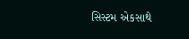સિસ્ટમ એકસાથે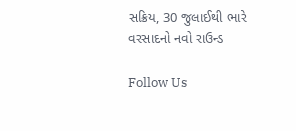સક્રિય, 30 જુલાઈથી ભારે વરસાદનો નવો રાઉન્ડ

Follow Us